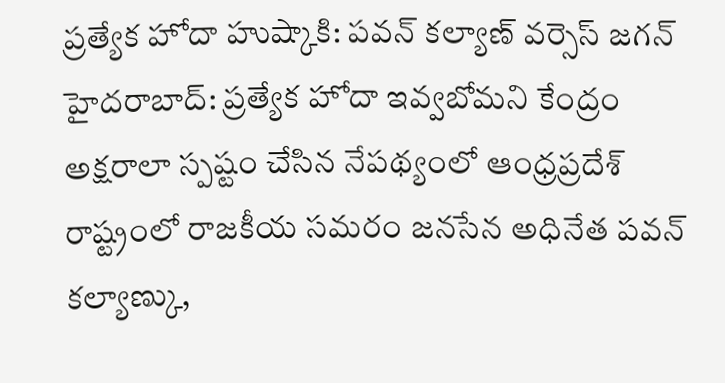ప్రత్యేక హోదా హుష్కాకి: పవన్ కల్యాణ్ వర్సెస్ జగన్
హైదరాబాద్: ప్రత్యేక హోదా ఇవ్వబోమని కేంద్రం అక్షరాలా స్పష్టం చేసిన నేపథ్యంలో ఆంధ్రప్రదేశ్ రాష్ట్రంలో రాజకీయ సమరం జనసేన అధినేత పవన్ కల్యాణ్కు,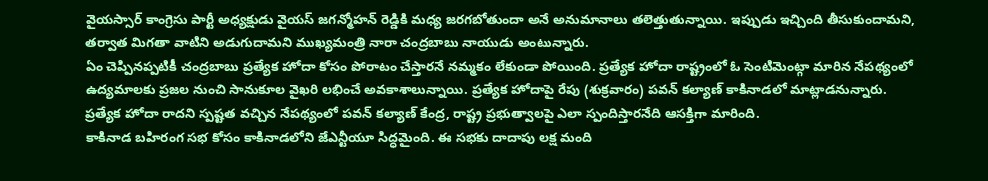వైయస్సార్ కాంగ్రెసు పార్టీ అధ్యక్షుడు వైయస్ జగన్మోహన్ రెడ్డికి మధ్య జరగబోతుందా అనే అనుమానాలు తలెత్తుతున్నాయి. ఇప్పుడు ఇచ్చింది తీసుకుందామని, తర్వాత మిగతా వాటిని అడుగుదామని ముఖ్యమంత్రి నారా చంద్రబాబు నాయుడు అంటున్నారు.
ఏం చెప్పినప్పటికీ చంద్రబాబు ప్రత్యేక హోదా కోసం పోరాటం చేస్తారనే నమ్మకం లేకుండా పోయింది. ప్రత్యేక హోదా రాష్ట్రంలో ఓ సెంటిమెంట్గా మారిన నేపథ్యంలో ఉద్యమాలకు ప్రజల నుంచి సానుకూల వైఖరి లభించే అవకాశాలున్నాయి. ప్రత్యేక హోదాపై రేపు (శుక్రవారం) పవన్ కల్యాణ్ కాకినాడలో మాట్లాడనున్నారు. ప్రత్యేక హోదా రాదని స్పష్టత వచ్చిన నేపథ్యంలో పవన్ కల్యాణ్ కేంద్ర, రాష్ట్ర ప్రభుత్వాలపై ఎలా స్పందిస్తారనేది ఆసక్తిగా మారింది.
కాకినాడ బహిరంగ సభ కోసం కాకినాడలోని జేఎన్టీయూ సిద్ధమైంది. ఈ సభకు దాదాపు లక్ష మంది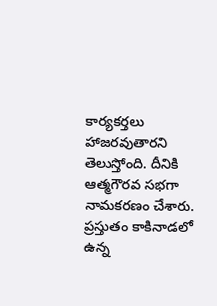కార్యకర్తలు హాజరవుతారని తెలుస్తోంది. దీనికి ఆత్మగౌరవ సభగా నామకరణం చేశారు. ప్రస్తుతం కాకినాడలో ఉన్న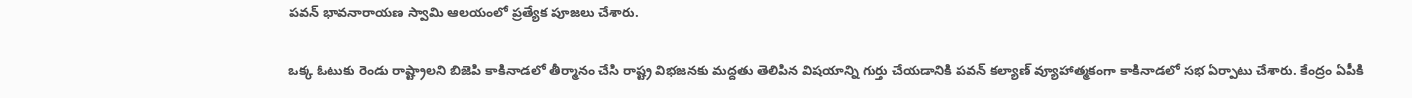పవన్ భావనారాయణ స్వామి ఆలయంలో ప్రత్యేక పూజలు చేశారు.

ఒక్క ఓటుకు రెండు రాష్ట్రాలని బిజెపి కాకినాడలో తీర్మానం చేసి రాష్ట్ర విభజనకు మద్దతు తెలిపిన విషయాన్ని గుర్తు చేయడానికి పవన్ కల్యాణ్ వ్యూహాత్మకంగా కాకినాడలో సభ ఏర్పాటు చేశారు. కేంద్రం ఏపీకి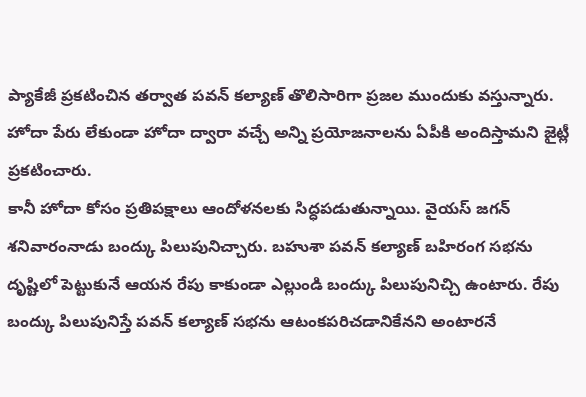ప్యాకేజీ ప్రకటించిన తర్వాత పవన్ కల్యాణ్ తొలిసారిగా ప్రజల ముందుకు వస్తున్నారు. హోదా పేరు లేకుండా హోదా ద్వారా వచ్చే అన్ని ప్రయోజనాలను ఏపీకి అందిస్తామని జైట్లీ ప్రకటించారు.
కానీ హోదా కోసం ప్రతిపక్షాలు ఆందోళనలకు సిద్ధపడుతున్నాయి. వైయస్ జగన్ శనివారంనాడు బంద్కు పిలుపునిచ్చారు. బహుశా పవన్ కల్యాణ్ బహిరంగ సభను దృష్టిలో పెట్టుకునే ఆయన రేపు కాకుండా ఎల్లుండి బంద్కు పిలుపునిచ్చి ఉంటారు. రేపు బంద్కు పిలుపునిస్తే పవన్ కల్యాణ్ సభను ఆటంకపరిచడానికేనని అంటారనే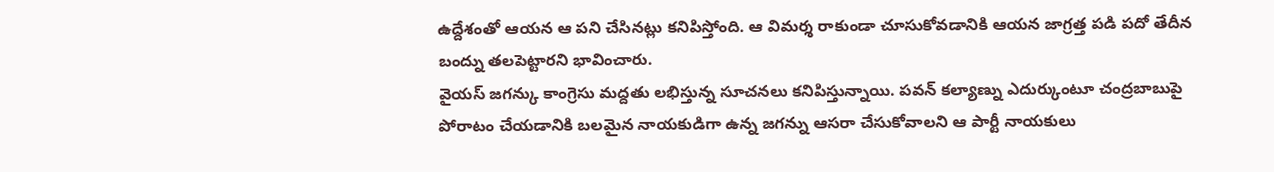ఉద్దేశంతో ఆయన ఆ పని చేసినట్లు కనిపిస్తోంది. ఆ విమర్శ రాకుండా చూసుకోవడానికి ఆయన జాగ్రత్త పడి పదో తేదీన బంద్ను తలపెట్టారని భావించారు.
వైయస్ జగన్కు కాంగ్రెసు మద్దతు లభిస్తున్న సూచనలు కనిపిస్తున్నాయి. పవన్ కల్యాణ్ను ఎదుర్కుంటూ చంద్రబాబుపై పోరాటం చేయడానికి బలమైన నాయకుడిగా ఉన్న జగన్ను ఆసరా చేసుకోవాలని ఆ పార్టీ నాయకులు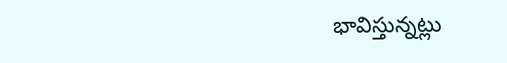భావిస్తున్నట్లు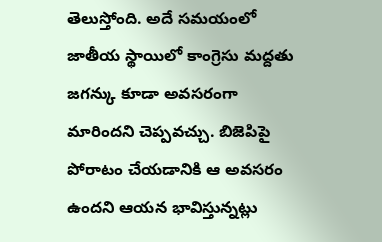తెలుస్తోంది. అదే సమయంలో జాతీయ స్థాయిలో కాంగ్రెసు మద్దతు జగన్కు కూడా అవసరంగా మారిందని చెప్పవచ్చు. బిజెపిపై పోరాటం చేయడానికి ఆ అవసరం ఉందని ఆయన భావిస్తున్నట్లు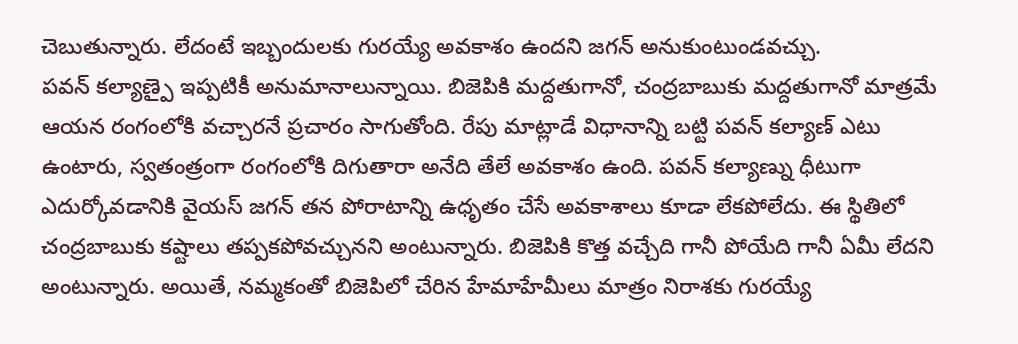చెబుతున్నారు. లేదంటే ఇబ్బందులకు గురయ్యే అవకాశం ఉందని జగన్ అనుకుంటుండవచ్చు.
పవన్ కల్యాణ్పై ఇప్పటికీ అనుమానాలున్నాయి. బిజెపికి మద్దతుగానో, చంద్రబాబుకు మద్దతుగానో మాత్రమే ఆయన రంగంలోకి వచ్చారనే ప్రచారం సాగుతోంది. రేపు మాట్లాడే విధానాన్ని బట్టి పవన్ కల్యాణ్ ఎటు ఉంటారు, స్వతంత్రంగా రంగంలోకి దిగుతారా అనేది తేలే అవకాశం ఉంది. పవన్ కల్యాణ్ను ధీటుగా ఎదుర్కోవడానికి వైయస్ జగన్ తన పోరాటాన్ని ఉధృతం చేసే అవకాశాలు కూడా లేకపోలేదు. ఈ స్థితిలో చంద్రబాబుకు కష్టాలు తప్పకపోవచ్చునని అంటున్నారు. బిజెపికి కొత్త వచ్చేది గానీ పోయేది గానీ ఏమీ లేదని అంటున్నారు. అయితే, నమ్మకంతో బిజెపిలో చేరిన హేమాహేమీలు మాత్రం నిరాశకు గురయ్యే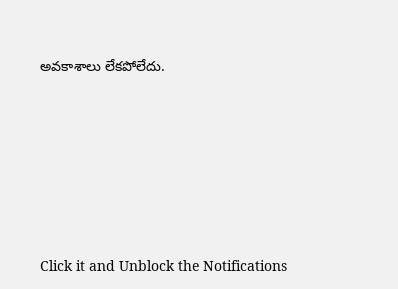అవకాశాలు లేకపోలేదు.












Click it and Unblock the Notifications